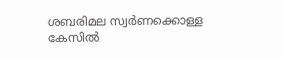ശബരിമല സ്വർണക്കൊള്ള കേസില്‍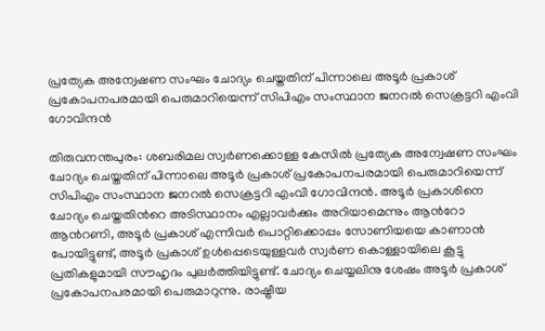പ്രത്യേക അന്വേഷണ സംഘം ചോദ്യം ചെയ്തതിന് പിന്നാലെ അടൂർ പ്രകാശ് പ്രകോപനപരമായി പെരുമാറിയെന്ന് സിപിഎം സംസ്ഥാന ജനറല്‍ സെക്രട്ടറി എംവി ഗോവിന്ദൻ

തിരുവനന്തപുരം: ശബരിമല സ്വർണക്കൊള്ള കേസില്‍ പ്രത്യേക അന്വേഷണ സംഘം ചോദ്യം ചെയ്തതിന് പിന്നാലെ അടൂർ പ്രകാശ് പ്രകോപനപരമായി പെരുമാറിയെന്ന് സിപിഎം സംസ്ഥാന ജനറല്‍ സെക്രട്ടറി എംവി ഗോവിന്ദൻ. അടൂർ പ്രകാശിനെ ചോദ്യം ചെയ്തതിന്‍റെ അടിസ്ഥാനം എല്ലാവർക്കും അറിയാമെന്നും ആന്‍റോ ആന്‍റണി, അടൂർ പ്രകാശ് എന്നിവർ പൊറ്റിക്കൊപ്പം സോണിയയെ കാണാൻ പോയിട്ടുണ്ട്, അടൂർ പ്രകാശ് ഉൾപ്പെടെയുള്ളവർ സ്വർണ കൊള്ളായിലെ കൂട്ടു പ്രതികളുമായി സൗഹൃദം പുലർത്തിയിട്ടുണ്ട്. ചോദ്യം ചെയ്യലിനു ശേഷം അടൂർ പ്രകാശ് പ്രകോപനപരമായി പെരുമാറുന്നു. രാഷ്ട്രീയ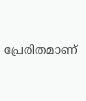പ്രേരിതമാണ്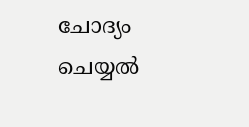ചോദ്യം ചെയ്യൽ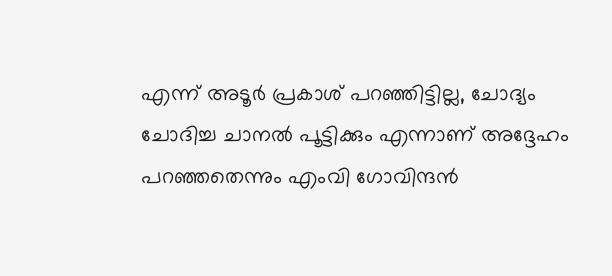എന്ന് അടൂർ പ്രകാശ് പറഞ്ഞിട്ടില്ല, ചോദ്യം ചോദിച്ച ചാനൽ പൂട്ടിക്കും എന്നാണ് അദ്ദേഹം പറഞ്ഞതെന്നും എംവി ഗോവിന്ദൻ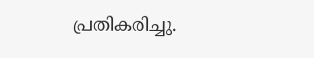പ്രതികരിച്ചു.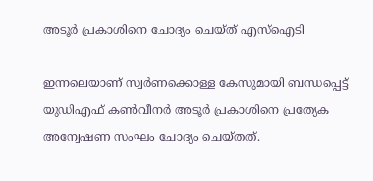അടൂർ പ്രകാശിനെ ചോദ്യം ചെയ്ത് എസ്ഐടി

ഇന്നലെയാണ് സ്വർണക്കൊള്ള കേസുമായി ബന്ധപ്പെട്ട് യുഡിഎഫ് കണ്‍വീനർ അടൂർ പ്രകാശിനെ പ്രത്യേക അന്വേഷണ സംഘം ചോദ്യം ചെയ്തത്.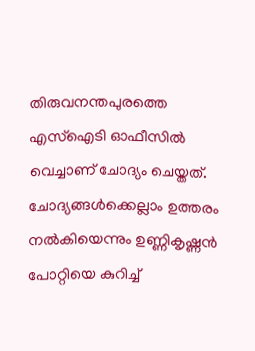തിരുവനന്തപുരത്തെ എസ്ഐടി ഓഫീസില്‍ വെച്ചാണ് ചോദ്യം ചെയ്തത്. ചോദ്യങ്ങൾക്കെല്ലാം ഉത്തരം നല്‍കിയെന്നും ഉണ്ണികൃഷ്ണൻ പോറ്റിയെ കുറിച്ച്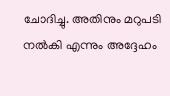ചോദിച്ചു. അതിനും മറുപടി നല്‍കി എന്നും അദ്ദേഹം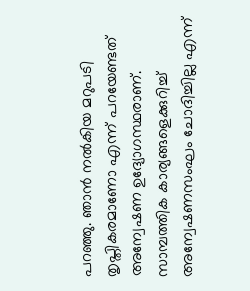പറഞ്ഞു. ഞാൻ നൽകിയ മറുപടി തൃപ്തികരമാണോ എന്ന് പറയേണ്ടത് അന്വേഷണ ഉദ്യോഗസ്ഥരാണ്. സാമ്പത്തിക കാര്യങ്ങളെക്കുറിച്ച് അന്വേഷണസംഘം ചോദിച്ചില്ല എന്ന്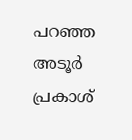പറഞ്ഞ അടൂർ പ്രകാശ്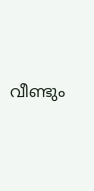വീണ്ടും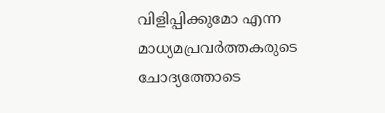വിളിപ്പിക്കുമോ എന്ന മാധ്യമപ്രവർത്തകരുടെ ചോദ്യത്തോടെ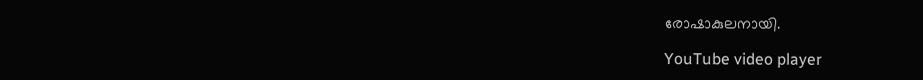രോഷാകുലനായി.

YouTube video player